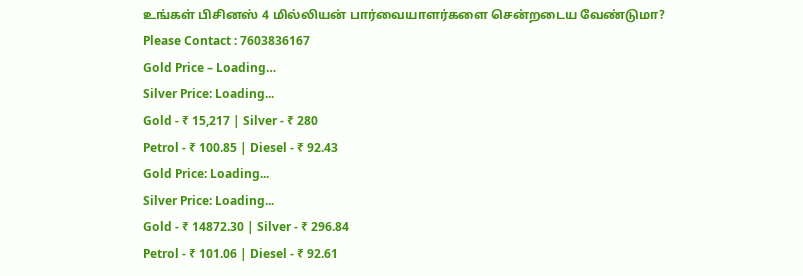உங்கள் பிசினஸ் 4 மில்லியன் பார்வையாளர்களை சென்றடைய வேண்டுமா?
Please Contact : 7603836167
Gold Price – Loading…
Silver Price: Loading...
Gold - ₹ 15,217 | Silver - ₹ 280
Petrol - ₹ 100.85 | Diesel - ₹ 92.43
Gold Price: Loading...
Silver Price: Loading...
Gold - ₹ 14872.30 | Silver - ₹ 296.84
Petrol - ₹ 101.06 | Diesel - ₹ 92.61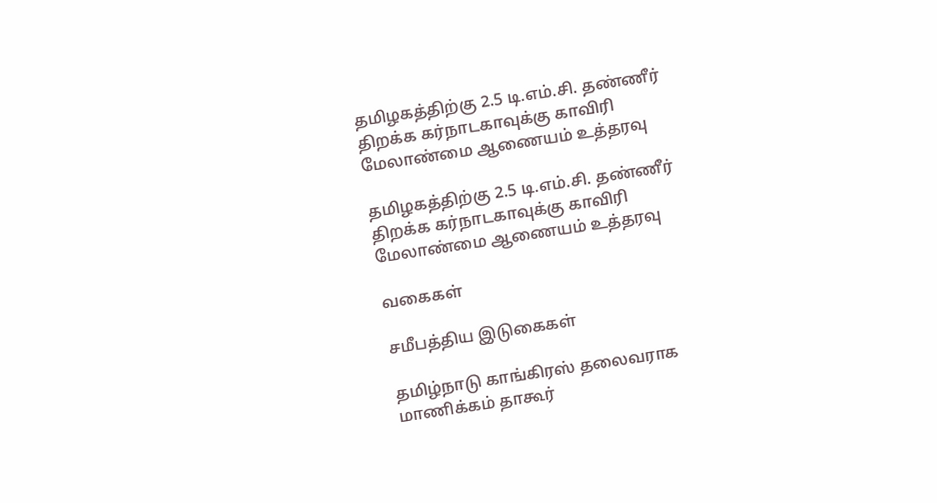தமிழகத்திற்கு 2.5 டி.எம்.சி. தண்ணீர் திறக்க கர்நாடகாவுக்கு காவிரி மேலாண்மை ஆணையம் உத்தரவு

தமிழகத்திற்கு 2.5 டி.எம்.சி. தண்ணீர் திறக்க கர்நாடகாவுக்கு காவிரி மேலாண்மை ஆணையம் உத்தரவு

வகைகள்

சமீபத்திய இடுகைகள்

தமிழ்நாடு காங்கிரஸ் தலைவராக மாணிக்கம் தாகூர்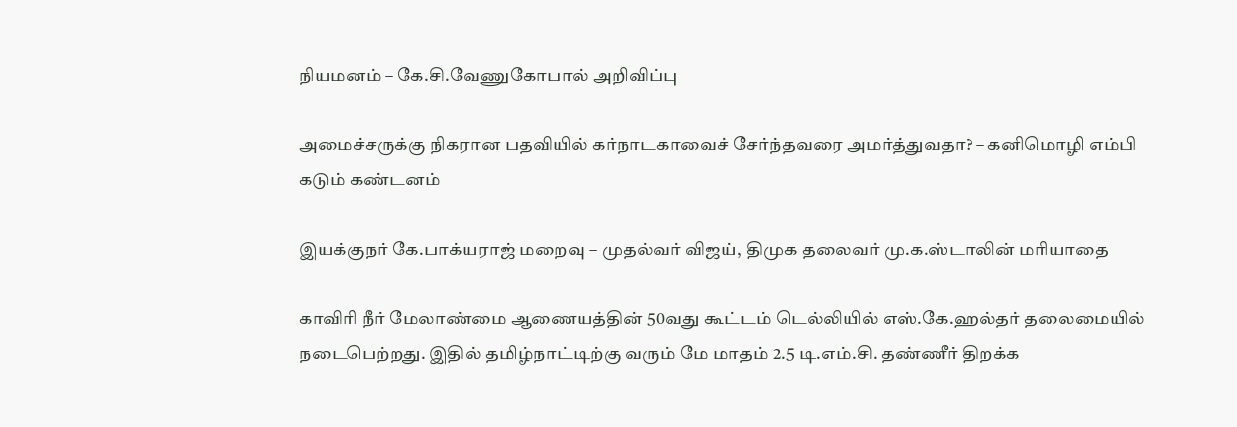நியமனம் – கே.சி.வேணுகோபால் அறிவிப்பு

அமைச்சருக்கு நிகரான பதவியில் கர்நாடகாவைச் சேர்ந்தவரை அமர்த்துவதா? – கனிமொழி எம்பி கடும் கண்டனம்

இயக்குநர் கே.பாக்யராஜ் மறைவு – முதல்வர் விஜய், திமுக தலைவர் மு.க.ஸ்டாலின் மரியாதை

காவிரி நீர் மேலாண்மை ஆணையத்தின் 50வது கூட்டம் டெல்லியில் எஸ்.கே.ஹல்தர் தலைமையில் நடைபெற்றது. இதில் தமிழ்நாட்டிற்கு வரும் மே மாதம் 2.5 டி.எம்.சி. தண்ணீர் திறக்க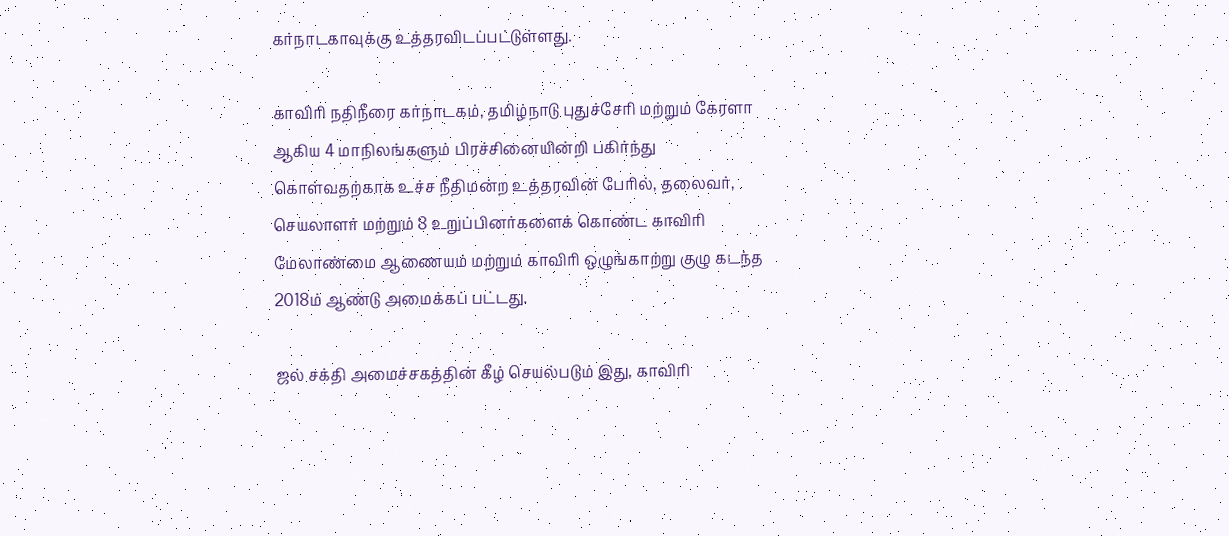கர்நாடகாவுக்கு உத்தரவிடப்பட்டுள்ளது.

காவிரி நதிநீரை கர்நாடகம், தமிழ்நாடு புதுச்சேரி மற்றும் கேரளா ஆகிய 4 மாநிலங்களும் பிரச்சினையின்றி பகிர்ந்து கொள்வதற்காக உச்ச நீதிமன்ற உத்தரவின் பேரில், தலைவர், செயலாளர் மற்றும் 8 உறுப்பினர்களைக் கொண்ட காவிரி மேலாண்மை ஆணையம் மற்றும் காவிரி ஒழுங்காற்று குழு கடந்த 2018ம் ஆண்டு அமைக்கப் பட்டது.

ஜல் சக்தி அமைச்சகத்தின் கீழ் செயல்படும் இது, காவிரி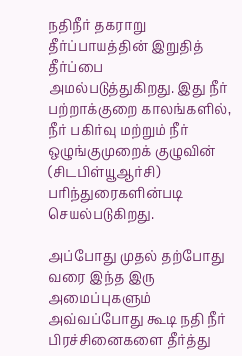நதிநீர் தகராறு தீர்ப்பாயத்தின் இறுதித் தீர்ப்பை அமல்படுத்துகிறது. இது நீர் பற்றாக்குறை காலங்களில், நீர் பகிர்வு மற்றும் நீர் ஒழுங்குமுறைக் குழுவின் (சிடபிள்யூஆர்சி) பரிந்துரைகளின்படி செயல்படுகிறது.

அப்போது முதல் தற்போது வரை இந்த இரு அமைப்புகளும் அவ்வப்போது கூடி நதி நீர் பிரச்சினைகளை தீர்த்து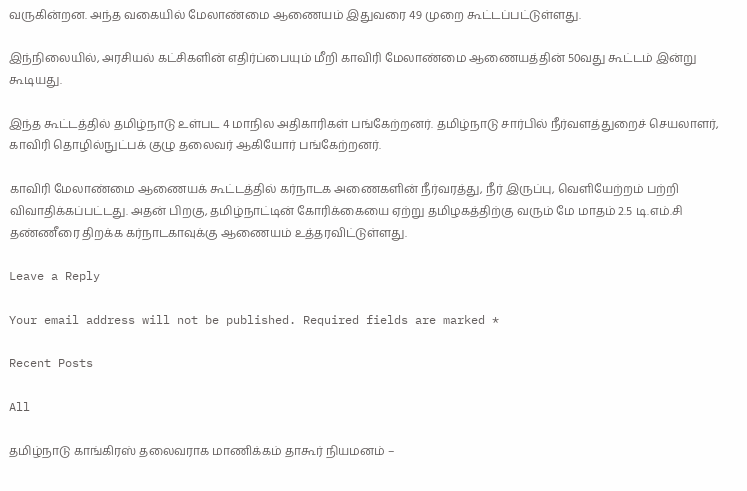வருகின்றன. அந்த வகையில் மேலாண்மை ஆணையம் இதுவரை 49 முறை கூட்டப்பட்டுள்ளது.

இந்நிலையில், அரசியல் கட்சிகளின் எதிர்ப்பையும் மீறி காவிரி மேலாண்மை ஆணையத்தின் 50வது கூட்டம் இன்று கூடியது.

இந்த கூட்டத்தில் தமிழ்நாடு உள்பட 4 மாநில அதிகாரிகள் பங்கேற்றனர். தமிழ்நாடு சார்பில் நீர்வளத்துறைச் செயலாளர், காவிரி தொழில்நுட்பக் குழு தலைவர் ஆகியோர் பங்கேற்றனர்.

காவிரி மேலாண்மை ஆணையக் கூட்டத்தில் கர்நாடக அணைகளின் நீர்வரத்து, நீர் இருப்பு, வெளியேற்றம் பற்றி விவாதிக்கப்பட்டது. அதன் பிறகு, தமிழ்நாட்டின் கோரிக்கையை ஏற்று தமிழகத்திற்கு வரும் மே மாதம் 2.5 டி.எம்.சி தண்ணீரை திறக்க கர்நாடகாவுக்கு ஆணையம் உத்தரவிட்டுள்ளது.

Leave a Reply

Your email address will not be published. Required fields are marked *

Recent Posts

All

தமிழ்நாடு காங்கிரஸ் தலைவராக மாணிக்கம் தாகூர் நியமனம் –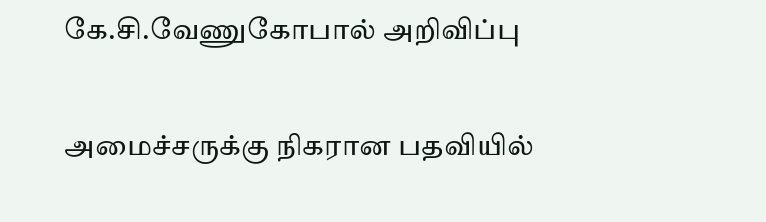கே.சி.வேணுகோபால் அறிவிப்பு

அமைச்சருக்கு நிகரான பதவியில்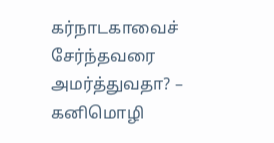கர்நாடகாவைச் சேர்ந்தவரை அமர்த்துவதா? – கனிமொழி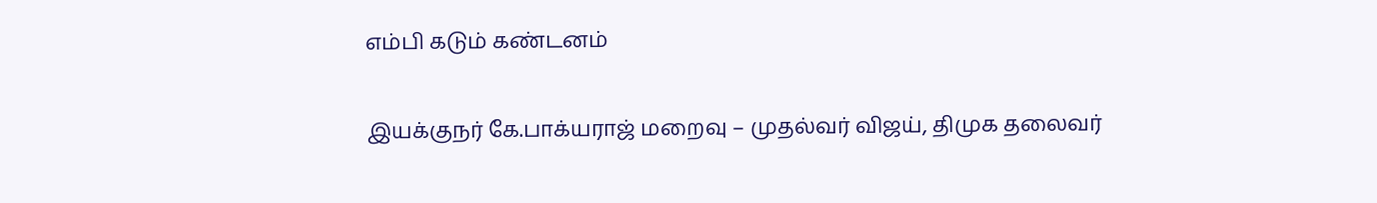எம்பி கடும் கண்டனம்

இயக்குநர் கே.பாக்யராஜ் மறைவு – முதல்வர் விஜய், திமுக தலைவர்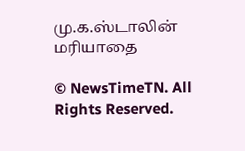மு.க.ஸ்டாலின் மரியாதை

© NewsTimeTN. All Rights Reserved.